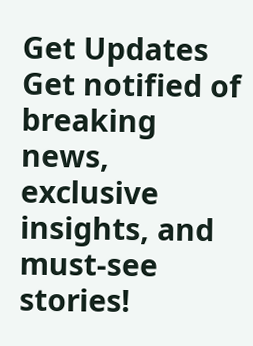Get Updates
Get notified of breaking news, exclusive insights, and must-see stories!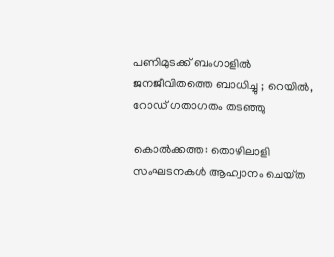പണിമുടക്ക് ബംഗാളിൽ ജനജീവിതത്തെ ബാധിച്ചു ; റെയിൽ, റോഡ്‌ ഗതാഗതം തടഞ്ഞു

കൊൽക്കത്ത: തൊഴിലാളി സംഘടനകൾ ആഹ്വാനം ചെയ്‌ത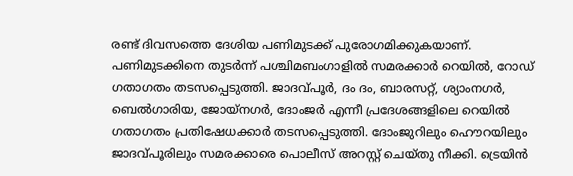രണ്ട് ദിവസത്തെ ദേശിയ പണിമുടക്ക് പുരോഗമിക്കുകയാണ്. പണിമുടക്കിനെ തുടർന്ന് പശ്ചിമബംഗാളിൽ സമരക്കാർ റെയിൽ, റോഡ് ഗതാഗതം തടസപ്പെടുത്തി. ജാദവ്‌പൂർ, ദം ദം, ബാരസറ്റ്, ശ്യാംനഗർ, ബെൽഗാരിയ, ജോയ്‌നഗർ, ദോംജർ എന്നീ പ്രദേശങ്ങളിലെ റെയിൽ ഗതാഗതം പ്രതിഷേധക്കാർ തടസപ്പെടുത്തി. ദോംജുറിലും ഹൌറയിലും ജാദവ്പൂരിലും സമരക്കാരെ പൊലീസ് അറസ്റ്റ് ചെയ്‌തു നീക്കി. ട്രെയിന്‍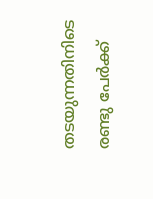തടയുന്നതിനിടെ രണ്ടു പേര്‍ക്ക്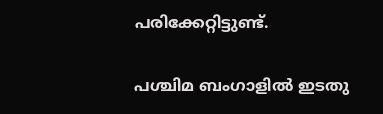പരിക്കേറ്റിട്ടുണ്ട്.

പശ്ചിമ ബംഗാളിൽ ഇടതു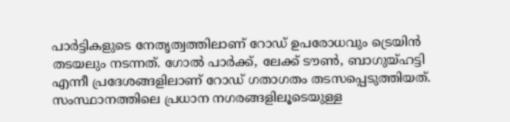പാര്‍ട്ടികളുടെ നേതൃത്വത്തിലാണ് റോഡ് ഉപരോധവും ട്രെയിന്‍ തടയലും നടന്നത്. ഗോൽ പാർക്ക്, ലേക്ക് ടൗൺ, ബാഗുയ്‌ഹട്ടി എന്നീ പ്രദേശങ്ങളിലാണ് റോഡ് ഗതാഗതം തടസപ്പെടുത്തിയത്. സംസ്ഥാനത്തിലെ പ്രധാന നഗരങ്ങളിലൂടെയുള്ള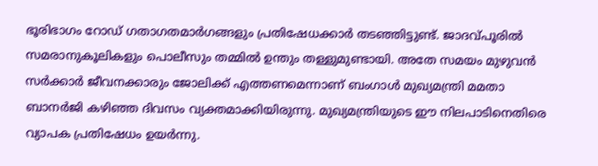ഭൂരിഭാഗം റോഡ് ഗതാഗതമാർഗങ്ങളും പ്രതിഷേധക്കാർ തടഞ്ഞിട്ടുണ്ട്. ജാദവ്പൂരിൽ സമരാനുകൂലികളും പൊലീസും തമ്മിൽ ഉന്തും തള്ളുമുണ്ടായി. അതേ സമയം മുഴുവൻ സർക്കാർ ജീവനക്കാരും ജോലിക്ക് എത്തണമെന്നാണ് ബംഗാൾ മുഖ്യമന്ത്രി മമതാ ബാനർജി കഴിഞ്ഞ ദിവസം വ്യക്തമാക്കിയിരുന്നു. മുഖ്യമന്ത്രിയുടെ ഈ നിലപാടിനെതിരെ വ്യാപക പ്രതിഷേധം ഉയര്‍ന്നു.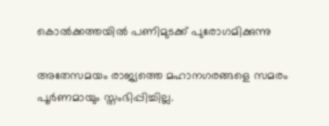കൊൽക്കത്തയിൽ പണിമുടക്ക് പുരോഗമിക്കുന്നു

അതേസമയം രാജ്യത്തെ മഹാനഗരങ്ങളെ സമരം പൂര്‍ണമായും സ്തംഭിപ്പിച്ചില്ല.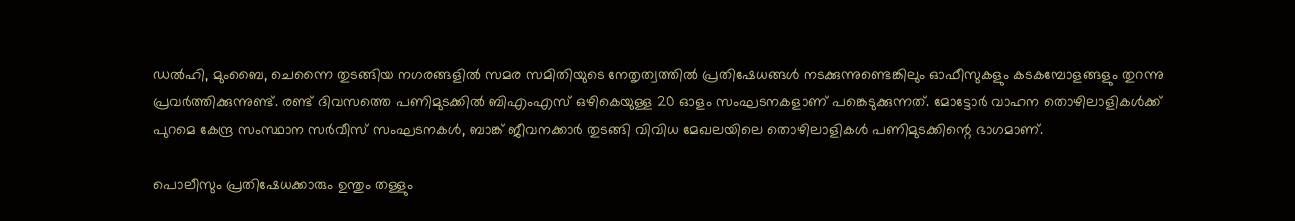ഡല്‍ഹി, മുംബൈ, ചെന്നൈ തുടങ്ങിയ നഗരങ്ങളില്‍ സമര സമിതിയുടെ നേതൃത്വത്തില്‍ പ്രതിഷേധങ്ങള്‍ നടക്കുന്നുണ്ടെങ്കിലും ഓഫീസുകളും കടകമ്പോളങ്ങളും തുറന്നു പ്രവർത്തിക്കുന്നുണ്ട്. രണ്ട് ദിവസത്തെ പണിമുടക്കില്‍ ബിഎംഎസ് ഒഴികെയുള്ള 20 ഓളം സംഘടനകളാണ് പങ്കെടുക്കുന്നത്. മോട്ടോര്‍ വാഹന തൊഴിലാളികള്‍ക്ക് പുറമെ കേന്ദ്ര സംസ്ഥാന സര്‍വീസ് സംഘടനകള്‍, ബാങ്ക് ജീവനക്കാര്‍ തുടങ്ങി വിവിധ മേഖലയിലെ തൊഴിലാളികള്‍ പണിമുടക്കിന്റെ ഭാഗമാണ്.

പൊലീസും പ്രതിഷേധക്കാരും ഉന്തും തള്ളും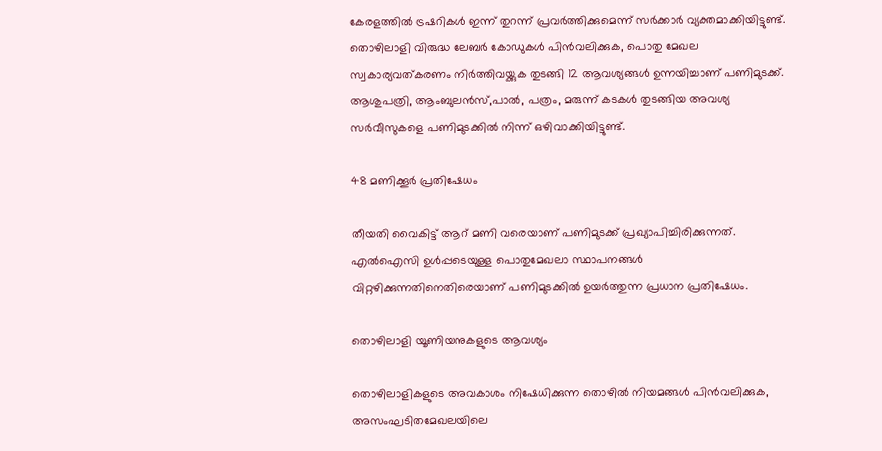കേരളത്തിൽ ട്രഷറികള്‍ ഇന്ന് തുറന്ന് പ്രവര്‍ത്തിക്കുമെന്ന് സര്‍ക്കാര്‍ വ്യക്തമാക്കിയിട്ടുണ്ട്. തൊഴിലാളി വിരുദ്ധ ലേബര്‍ കോഡുകള്‍ പിന്‍വലിക്കുക, പൊതു മേഖല സ്വകാര്യവത്കരണം നിര്‍ത്തിവയ്ക്കുക തുടങ്ങി 12 ആവശ്യങ്ങള്‍ ഉന്നയിച്ചാണ് പണിമുടക്ക്. ആശുപത്രി, ആംബുലന്‍സ്,പാല്‍, പത്രം, മരുന്ന് കടകള്‍ തുടങ്ങിയ അവശ്യ സര്‍വീസുകളെ പണിമുടക്കില്‍ നിന്ന് ഒഴിവാക്കിയിട്ടുണ്ട്.

48 മണിക്കൂർ പ്രതിഷേധം

തീയതി വൈകിട്ട് ആറ് മണി വരെയാണ് പണിമുടക്ക് പ്രഖ്യാപിച്ചിരിക്കുന്നത്. എൽഐസി ഉൾപ്പടെയുള്ള പൊതുമേഖലാ സ്ഥാപനങ്ങൾ വിറ്റഴിക്കുന്നതിനെതിരെയാണ് പണിമുടക്കിൽ ഉയർത്തുന്ന പ്രധാന പ്രതിഷേധം.

തൊഴിലാളി യൂണിയനുകളുടെ ആവശ്യം

തൊഴിലാളികളുടെ അവകാശം നിഷേധിക്കുന്ന തൊഴിൽ നിയമങ്ങൾ പിൻവലിക്കുക, അസംഘടിതമേഖലയിലെ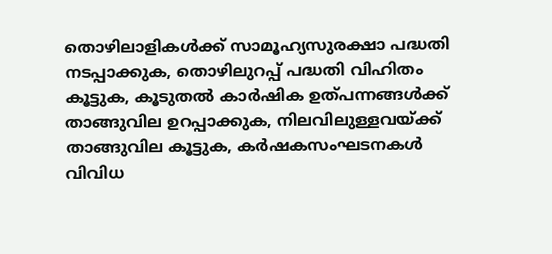തൊഴിലാളികൾക്ക് സാമൂഹ്യസുരക്ഷാ പദ്ധതി നടപ്പാക്കുക, തൊഴിലുറപ്പ് പദ്ധതി വിഹിതം കൂട്ടുക, കൂടുതൽ കാർഷിക ഉത്പന്നങ്ങൾക്ക് താങ്ങുവില ഉറപ്പാക്കുക, നിലവിലുള്ളവയ്ക്ക് താങ്ങുവില കൂട്ടുക, കർഷകസംഘടനകൾ വിവിധ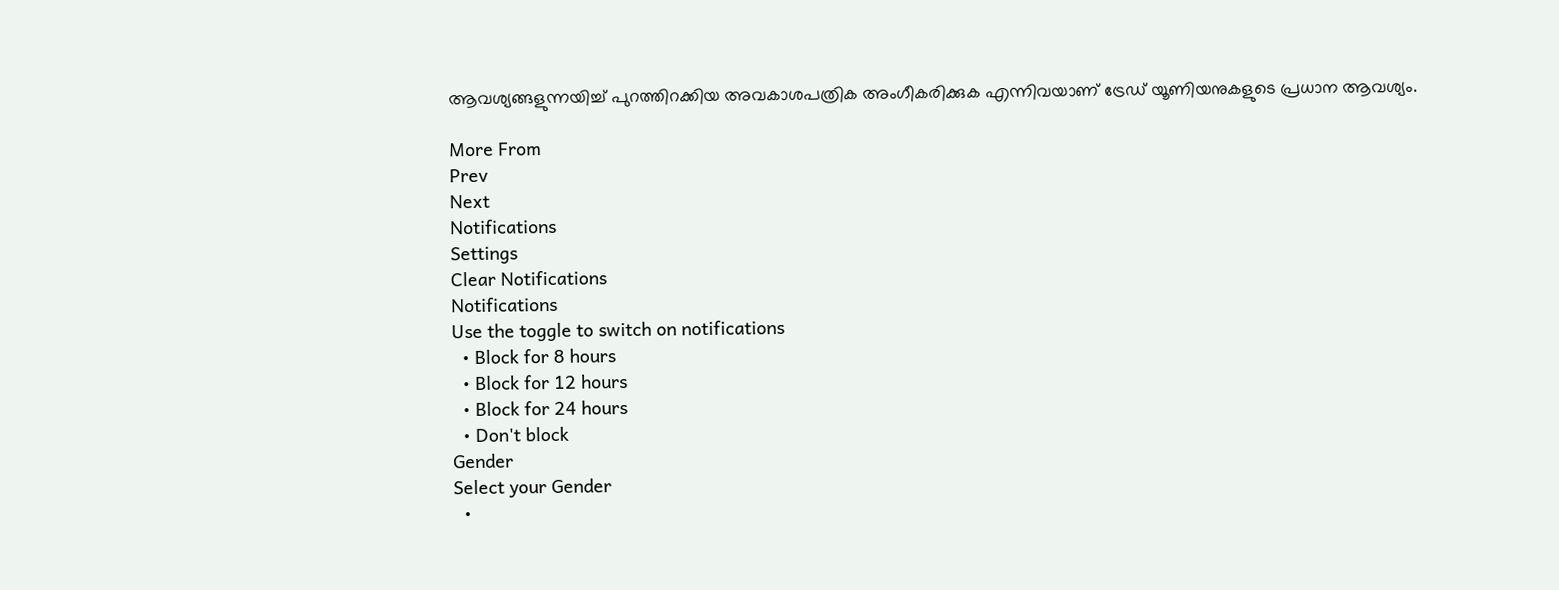ആവശ്യങ്ങളുന്നയിച്ച് പുറത്തിറക്കിയ അവകാശപത്രിക അംഗീകരിക്കുക എന്നിവയാണ് ട്രേഡ് യൂണിയനുകളുടെ പ്രധാന ആവശ്യം.

More From
Prev
Next
Notifications
Settings
Clear Notifications
Notifications
Use the toggle to switch on notifications
  • Block for 8 hours
  • Block for 12 hours
  • Block for 24 hours
  • Don't block
Gender
Select your Gender
  •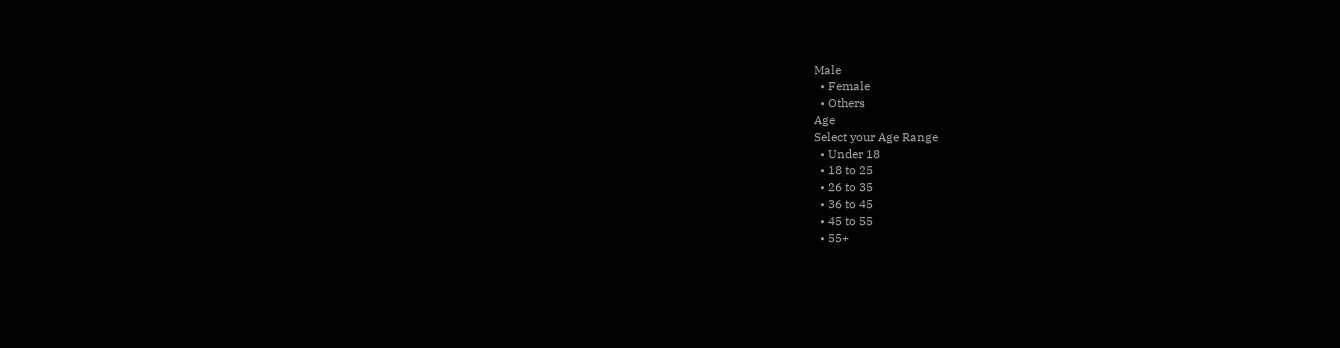Male
  • Female
  • Others
Age
Select your Age Range
  • Under 18
  • 18 to 25
  • 26 to 35
  • 36 to 45
  • 45 to 55
  • 55+